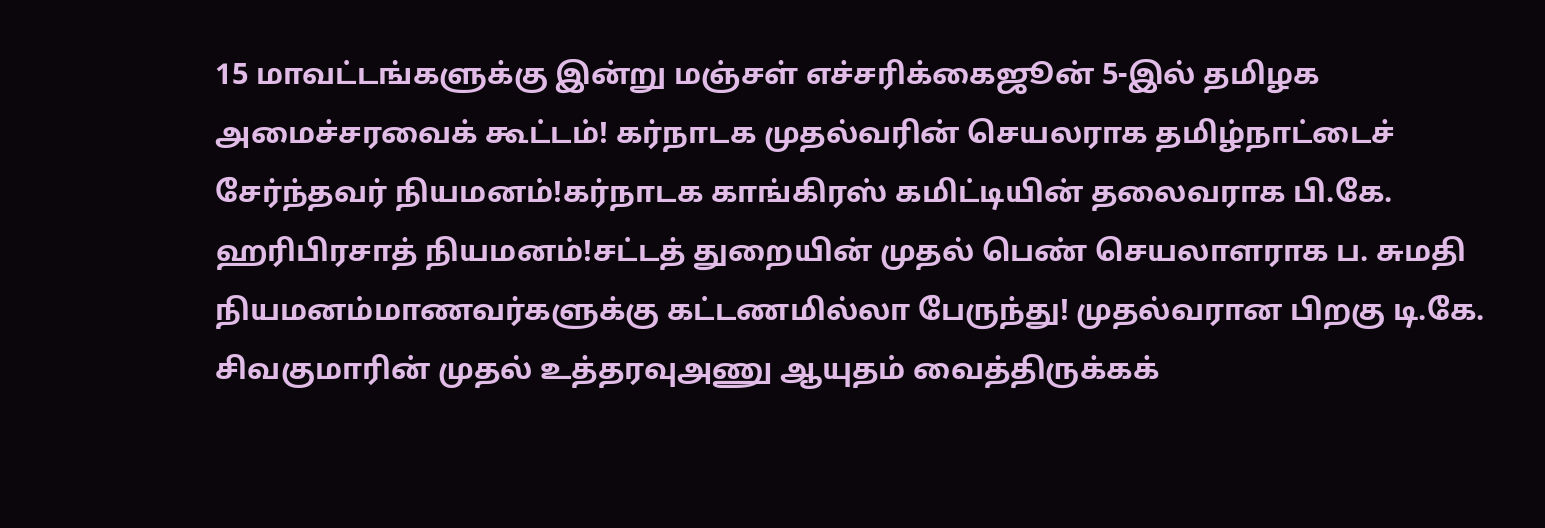15 மாவட்டங்களுக்கு இன்று மஞ்சள் எச்சரிக்கைஜூன் 5-இல் தமிழக அமைச்சரவைக் கூட்டம்! கர்நாடக முதல்வரின் செயலராக தமிழ்நாட்டைச் சேர்ந்தவர் நியமனம்!கர்நாடக காங்கிரஸ் கமிட்டியின் தலைவராக பி.கே. ஹரிபிரசாத் நியமனம்!சட்டத் துறையின் முதல் பெண் செயலாளராக ப. சுமதி நியமனம்மாணவர்களுக்கு கட்டணமில்லா பேருந்து! முதல்வரான பிறகு டி.கே. சிவகுமாரின் முதல் உத்தரவுஅணு ஆயுதம் வைத்திருக்கக்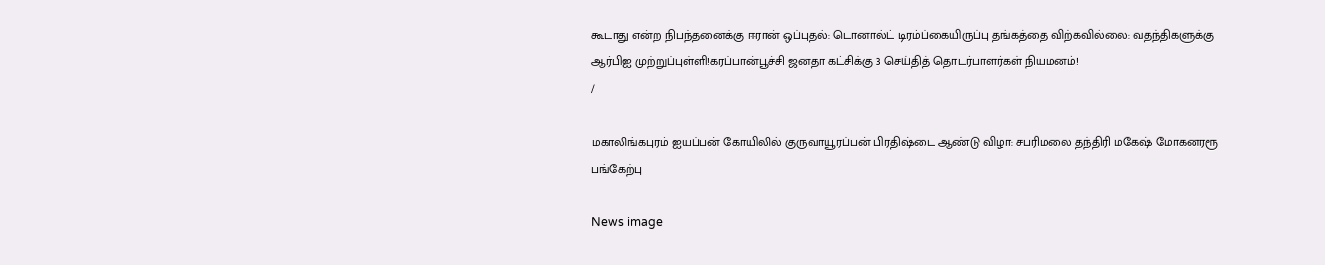கூடாது என்ற நிபந்தனைக்கு ஈரான் ஒப்புதல்: டொனால்ட் டிரம்ப்கையிருப்பு தங்கத்தை விற்கவில்லை: வதந்திகளுக்கு ஆர்பிஐ முற்றுப்புள்ளி!கரப்பான்பூச்சி ஜனதா கட்சிக்கு 3 செய்தித் தொடர்பாளர்கள் நியமனம்!
/

மகாலிங்கபுரம் ஐயப்பன் கோயிலில் குருவாயூரப்பன் பிரதிஷ்டை ஆண்டு விழா: சபரிமலை தந்திரி மகேஷ் மோகனரரூ பங்கேற்பு

News image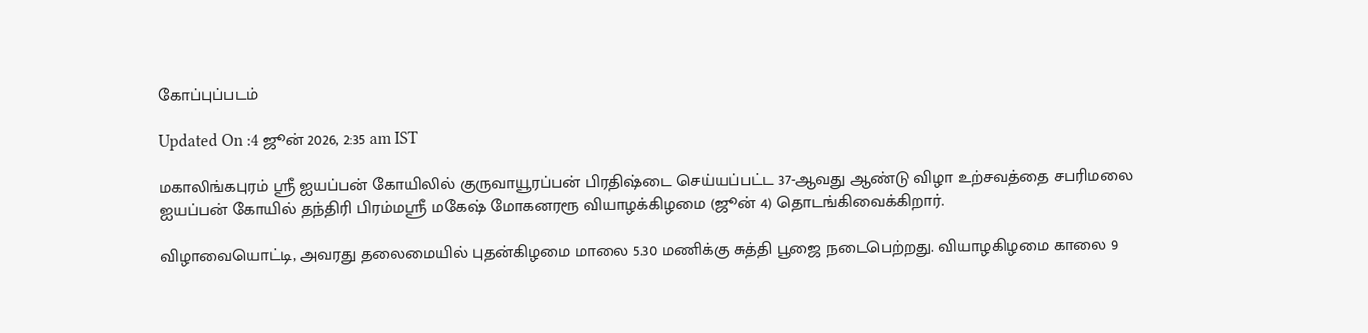கோப்புப்படம்

Updated On :4 ஜூன் 2026, 2:35 am IST

மகாலிங்கபுரம் ஸ்ரீ ஐயப்பன் கோயிலில் குருவாயூரப்பன் பிரதிஷ்டை செய்யப்பட்ட 37-ஆவது ஆண்டு விழா உற்சவத்தை சபரிமலை ஐயப்பன் கோயில் தந்திரி பிரம்மஸ்ரீ மகேஷ் மோகனரரூ வியாழக்கிழமை (ஜூன் 4) தொடங்கிவைக்கிறார்.

விழாவையொட்டி, அவரது தலைமையில் புதன்கிழமை மாலை 5.30 மணிக்கு சுத்தி பூஜை நடைபெற்றது. வியாழகிழமை காலை 9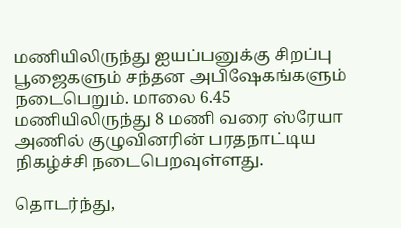மணியிலிருந்து ஐயப்பனுக்கு சிறப்பு பூஜைகளும் சந்தன அபிஷேகங்களும் நடைபெறும். மாலை 6.45 மணியிலிருந்து 8 மணி வரை ஸ்ரேயா அணில் குழுவினரின் பரதநாட்டிய நிகழ்ச்சி நடைபெறவுள்ளது.

தொடர்ந்து,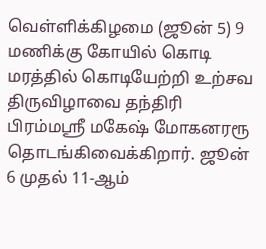வெள்ளிக்கிழமை (ஜூன் 5) 9 மணிக்கு கோயில் கொடி மரத்தில் கொடியேற்றி உற்சவ திருவிழாவை தந்திரி பிரம்மஸ்ரீ மகேஷ் மோகனரரூ தொடங்கிவைக்கிறார். ஜூன் 6 முதல் 11-ஆம்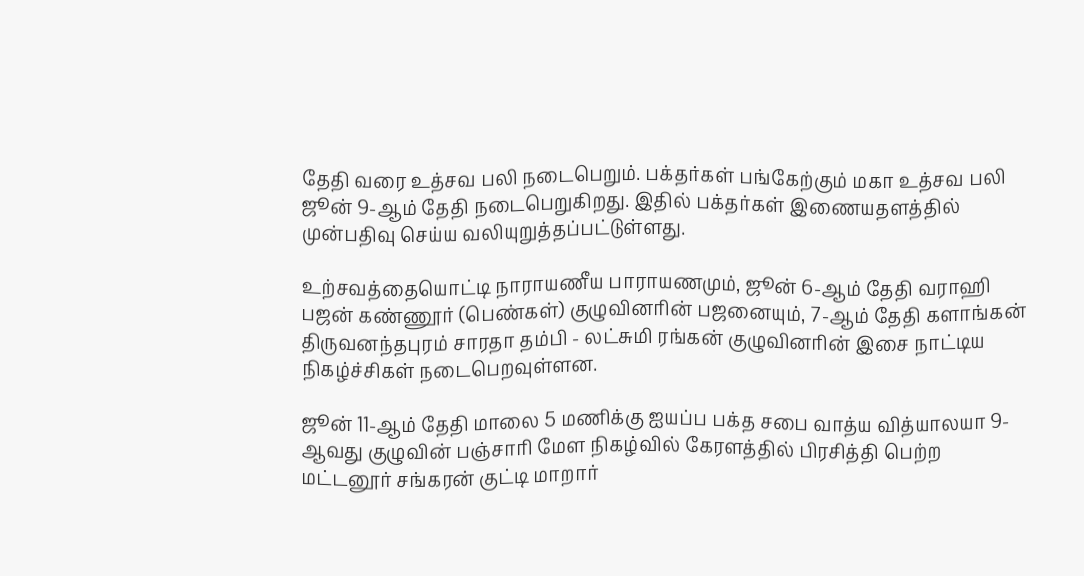தேதி வரை உத்சவ பலி நடைபெறும். பக்தர்கள் பங்கேற்கும் மகா உத்சவ பலி ஜூன் 9-ஆம் தேதி நடைபெறுகிறது. இதில் பக்தர்கள் இணையதளத்தில் முன்பதிவு செய்ய வலியுறுத்தப்பட்டுள்ளது.

உற்சவத்தையொட்டி நாராயணீய பாராயணமும், ஜூன் 6-ஆம் தேதி வராஹி பஜன் கண்ணூர் (பெண்கள்) குழுவினரின் பஜனையும், 7-ஆம் தேதி களாங்கன் திருவனந்தபுரம் சாரதா தம்பி - லட்சுமி ரங்கன் குழுவினரின் இசை நாட்டிய நிகழ்ச்சிகள் நடைபெறவுள்ளன.

ஜூன் 11-ஆம் தேதி மாலை 5 மணிக்கு ஐயப்ப பக்த சபை வாத்ய வித்யாலயா 9-ஆவது குழுவின் பஞ்சாரி மேள நிகழ்வில் கேரளத்தில் பிரசித்தி பெற்ற மட்டனூர் சங்கரன் குட்டி மாறார்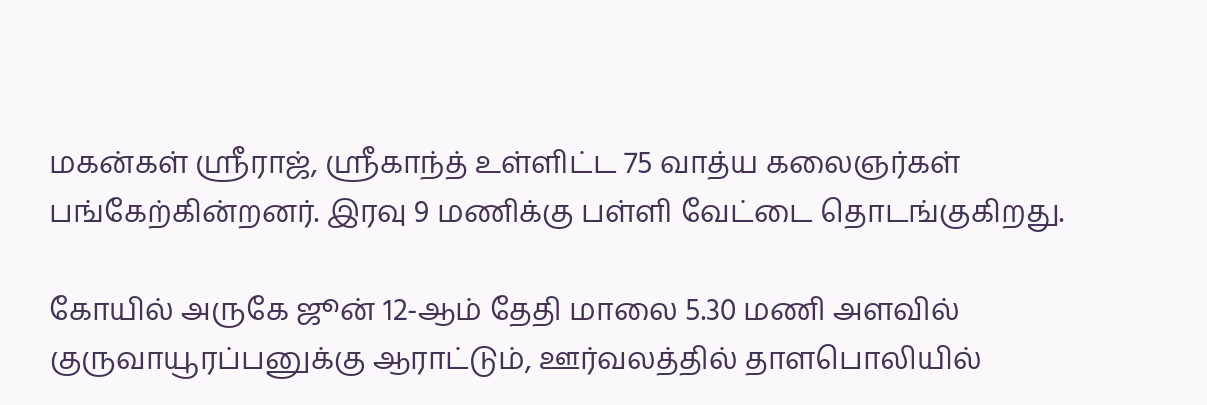மகன்கள் ஸ்ரீராஜ், ஸ்ரீகாந்த் உள்ளிட்ட 75 வாத்ய கலைஞர்கள் பங்கேற்கின்றனர். இரவு 9 மணிக்கு பள்ளி வேட்டை தொடங்குகிறது.

கோயில் அருகே ஜூன் 12-ஆம் தேதி மாலை 5.30 மணி அளவில் குருவாயூரப்பனுக்கு ஆராட்டும், ஊர்வலத்தில் தாளபொலியில்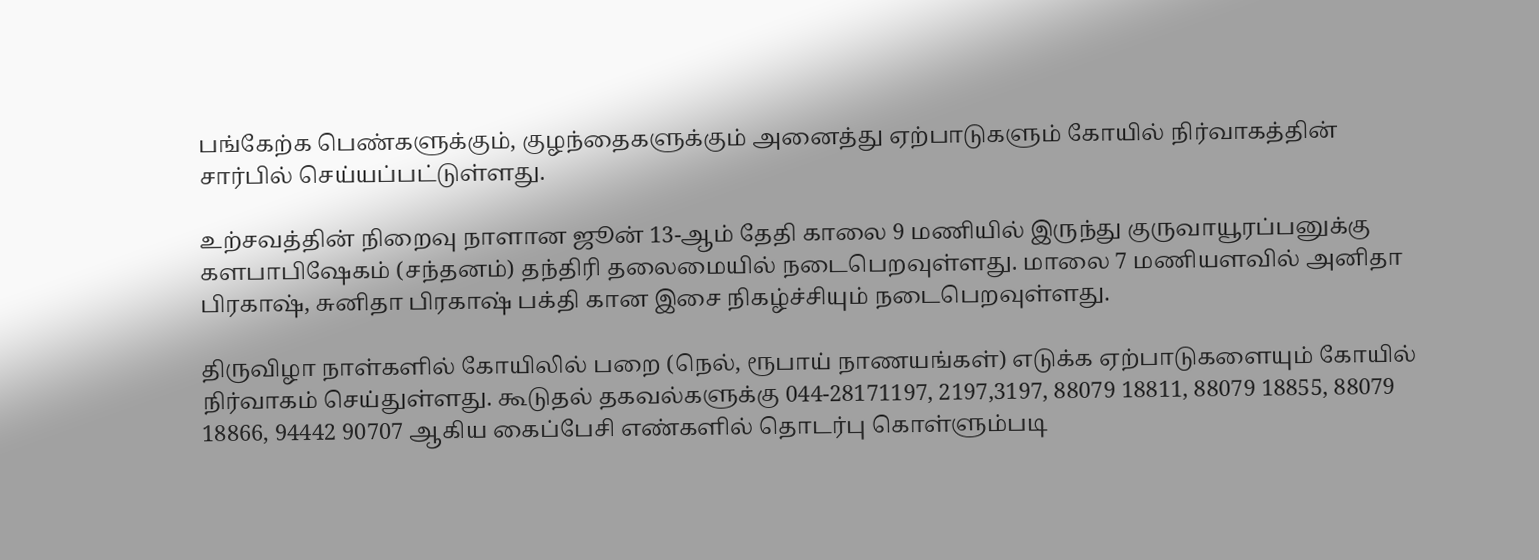பங்கேற்க பெண்களுக்கும், குழந்தைகளுக்கும் அனைத்து ஏற்பாடுகளும் கோயில் நிர்வாகத்தின் சார்பில் செய்யப்பட்டுள்ளது.

உற்சவத்தின் நிறைவு நாளான ஜூன் 13-ஆம் தேதி காலை 9 மணியில் இருந்து குருவாயூரப்பனுக்கு களபாபிஷேகம் (சந்தனம்) தந்திரி தலைமையில் நடைபெறவுள்ளது. மாலை 7 மணியளவில் அனிதா பிரகாஷ், சுனிதா பிரகாஷ் பக்தி கான இசை நிகழ்ச்சியும் நடைபெறவுள்ளது.

திருவிழா நாள்களில் கோயிலில் பறை (நெல், ரூபாய் நாணயங்கள்) எடுக்க ஏற்பாடுகளையும் கோயில் நிர்வாகம் செய்துள்ளது. கூடுதல் தகவல்களுக்கு 044-28171197, 2197,3197, 88079 18811, 88079 18855, 88079 18866, 94442 90707 ஆகிய கைப்பேசி எண்களில் தொடர்பு கொள்ளும்படி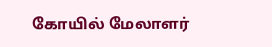கோயில் மேலாளர்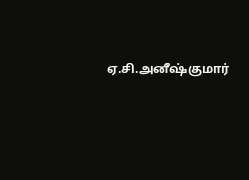ஏ.சி.அனீஷ்குமார்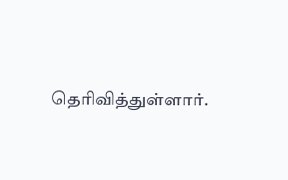தெரிவித்துள்ளார்.